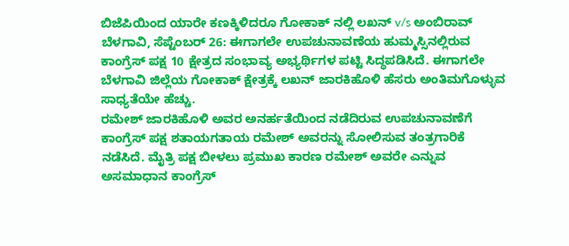ಬಿಜೆಪಿಯಿಂದ ಯಾರೇ ಕಣಕ್ಕಿಳಿದರೂ ಗೋಕಾಕ್ ನಲ್ಲಿ ಲಖನ್ v/s ಅಂಬಿರಾವ್
ಬೆಳಗಾವಿ, ಸೆಪ್ಟೆಂಬರ್ 26: ಈಗಾಗಲೇ ಉಪಚುನಾವಣೆಯ ಹುಮ್ಮಸ್ಸಿನಲ್ಲಿರುವ ಕಾಂಗ್ರೆಸ್ ಪಕ್ಷ 10 ಕ್ಷೇತ್ರದ ಸಂಭಾವ್ಯ ಅಭ್ಯರ್ಥಿಗಳ ಪಟ್ಟಿ ಸಿದ್ಧಪಡಿಸಿದೆ. ಈಗಾಗಲೇ ಬೆಳಗಾವಿ ಜಿಲ್ಲೆಯ ಗೋಕಾಕ್ ಕ್ಷೇತ್ರಕ್ಕೆ ಲಖನ್ ಜಾರಕಿಹೊಳಿ ಹೆಸರು ಅಂತಿಮಗೊಳ್ಳುವ ಸಾಧ್ಯತೆಯೇ ಹೆಚ್ಚು.
ರಮೇಶ್ ಜಾರಕಿಹೊಳಿ ಅವರ ಅನರ್ಹತೆಯಿಂದ ನಡೆದಿರುವ ಉಪಚುನಾವಣೆಗೆ ಕಾಂಗ್ರೆಸ್ ಪಕ್ಷ ಶತಾಯಗತಾಯ ರಮೇಶ್ ಅವರನ್ನು ಸೋಲಿಸುವ ತಂತ್ರಗಾರಿಕೆ ನಡೆಸಿದೆ. ಮೈತ್ರಿ ಪಕ್ಷ ಬೀಳಲು ಪ್ರಮುಖ ಕಾರಣ ರಮೇಶ್ ಅವರೇ ಎನ್ನುವ ಅಸಮಾಧಾನ ಕಾಂಗ್ರೆಸ್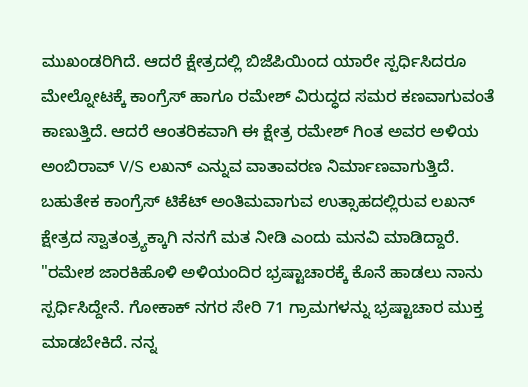ಮುಖಂಡರಿಗಿದೆ. ಆದರೆ ಕ್ಷೇತ್ರದಲ್ಲಿ ಬಿಜೆಪಿಯಿಂದ ಯಾರೇ ಸ್ಪರ್ಧಿಸಿದರೂ ಮೇಲ್ನೋಟಕ್ಕೆ ಕಾಂಗ್ರೆಸ್ ಹಾಗೂ ರಮೇಶ್ ವಿರುದ್ಧದ ಸಮರ ಕಣವಾಗುವಂತೆ ಕಾಣುತ್ತಿದೆ. ಆದರೆ ಆಂತರಿಕವಾಗಿ ಈ ಕ್ಷೇತ್ರ ರಮೇಶ್ ಗಿಂತ ಅವರ ಅಳಿಯ ಅಂಬಿರಾವ್ V/S ಲಖನ್ ಎನ್ನುವ ವಾತಾವರಣ ನಿರ್ಮಾಣವಾಗುತ್ತಿದೆ.
ಬಹುತೇಕ ಕಾಂಗ್ರೆಸ್ ಟಿಕೆಟ್ ಅಂತಿಮವಾಗುವ ಉತ್ಸಾಹದಲ್ಲಿರುವ ಲಖನ್ ಕ್ಷೇತ್ರದ ಸ್ವಾತಂತ್ರ್ಯಕ್ಕಾಗಿ ನನಗೆ ಮತ ನೀಡಿ ಎಂದು ಮನವಿ ಮಾಡಿದ್ದಾರೆ. "ರಮೇಶ ಜಾರಕಿಹೊಳಿ ಅಳಿಯಂದಿರ ಭ್ರಷ್ಟಾಚಾರಕ್ಕೆ ಕೊನೆ ಹಾಡಲು ನಾನು ಸ್ಪರ್ಧಿಸಿದ್ದೇನೆ. ಗೋಕಾಕ್ ನಗರ ಸೇರಿ 71 ಗ್ರಾಮಗಳನ್ನು ಭ್ರಷ್ಟಾಚಾರ ಮುಕ್ತ ಮಾಡಬೇಕಿದೆ. ನನ್ನ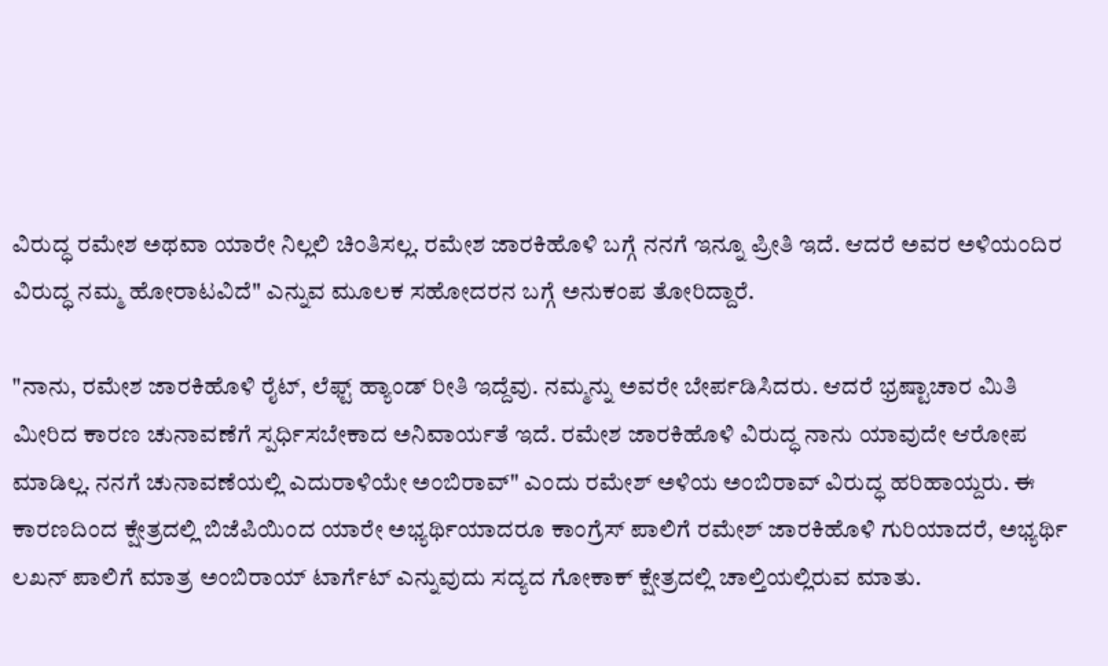ವಿರುದ್ಧ ರಮೇಶ ಅಥವಾ ಯಾರೇ ನಿಲ್ಲಲಿ ಚಿಂತಿಸಲ್ಲ. ರಮೇಶ ಜಾರಕಿಹೊಳಿ ಬಗ್ಗೆ ನನಗೆ ಇನ್ನೂ ಪ್ರೀತಿ ಇದೆ. ಆದರೆ ಅವರ ಅಳಿಯಂದಿರ ವಿರುದ್ಧ ನಮ್ಮ ಹೋರಾಟವಿದೆ" ಎನ್ನುವ ಮೂಲಕ ಸಹೋದರನ ಬಗ್ಗೆ ಅನುಕಂಪ ತೋರಿದ್ದಾರೆ.

"ನಾನು, ರಮೇಶ ಜಾರಕಿಹೊಳಿ ರೈಟ್, ಲೆಫ್ಟ್ ಹ್ಯಾಂಡ್ ರೀತಿ ಇದ್ದೆವು. ನಮ್ಮನ್ನು ಅವರೇ ಬೇರ್ಪಡಿಸಿದರು. ಆದರೆ ಭ್ರಷ್ಟಾಚಾರ ಮಿತಿ ಮೀರಿದ ಕಾರಣ ಚುನಾವಣೆಗೆ ಸ್ಪರ್ಧಿಸಬೇಕಾದ ಅನಿವಾರ್ಯತೆ ಇದೆ. ರಮೇಶ ಜಾರಕಿಹೊಳಿ ವಿರುದ್ಧ ನಾನು ಯಾವುದೇ ಆರೋಪ ಮಾಡಿಲ್ಲ. ನನಗೆ ಚುನಾವಣೆಯಲ್ಲಿ ಎದುರಾಳಿಯೇ ಅಂಬಿರಾವ್" ಎಂದು ರಮೇಶ್ ಅಳಿಯ ಅಂಬಿರಾವ್ ವಿರುದ್ಧ ಹರಿಹಾಯ್ದರು. ಈ ಕಾರಣದಿಂದ ಕ್ಷೇತ್ರದಲ್ಲಿ ಬಿಜೆಪಿಯಿಂದ ಯಾರೇ ಅಭ್ಯರ್ಥಿಯಾದರೂ ಕಾಂಗ್ರೆಸ್ ಪಾಲಿಗೆ ರಮೇಶ್ ಜಾರಕಿಹೊಳಿ ಗುರಿಯಾದರೆ, ಅಭ್ಯರ್ಥಿ ಲಖನ್ ಪಾಲಿಗೆ ಮಾತ್ರ ಅಂಬಿರಾಯ್ ಟಾರ್ಗೆಟ್ ಎನ್ನುವುದು ಸದ್ಯದ ಗೋಕಾಕ್ ಕ್ಷೇತ್ರದಲ್ಲಿ ಚಾಲ್ತಿಯಲ್ಲಿರುವ ಮಾತು.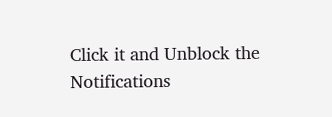Click it and Unblock the Notifications